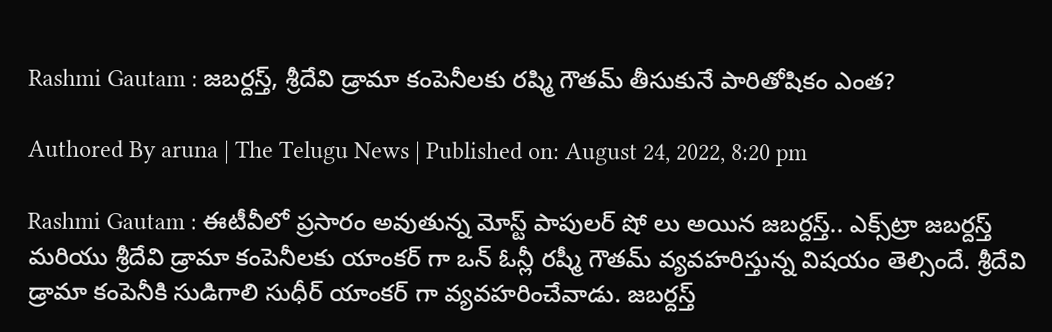Rashmi Gautam : జబర్దస్త్‌, శ్రీదేవి డ్రామా కంపెనీలకు రష్మి గౌతమ్ తీసుకునే పారితోషికం ఎంత?

Authored By aruna | The Telugu News | Published on: August 24, 2022, 8:20 pm

Rashmi Gautam : ఈటీవీలో ప్రసారం అవుతున్న మోస్ట్‌ పాపులర్ షో లు అయిన జబర్దస్త్‌.. ఎక్స్‌ట్రా జబర్దస్త్‌ మరియు శ్రీదేవి డ్రామా కంపెనీలకు యాంకర్ గా ఒన్ ఓన్లీ రష్మీ గౌతమ్‌ వ్యవహరిస్తున్న విషయం తెల్సిందే. శ్రీదేవి డ్రామా కంపెనీకి సుడిగాలి సుధీర్ యాంకర్ గా వ్యవహరించేవాడు. జబర్దస్త్‌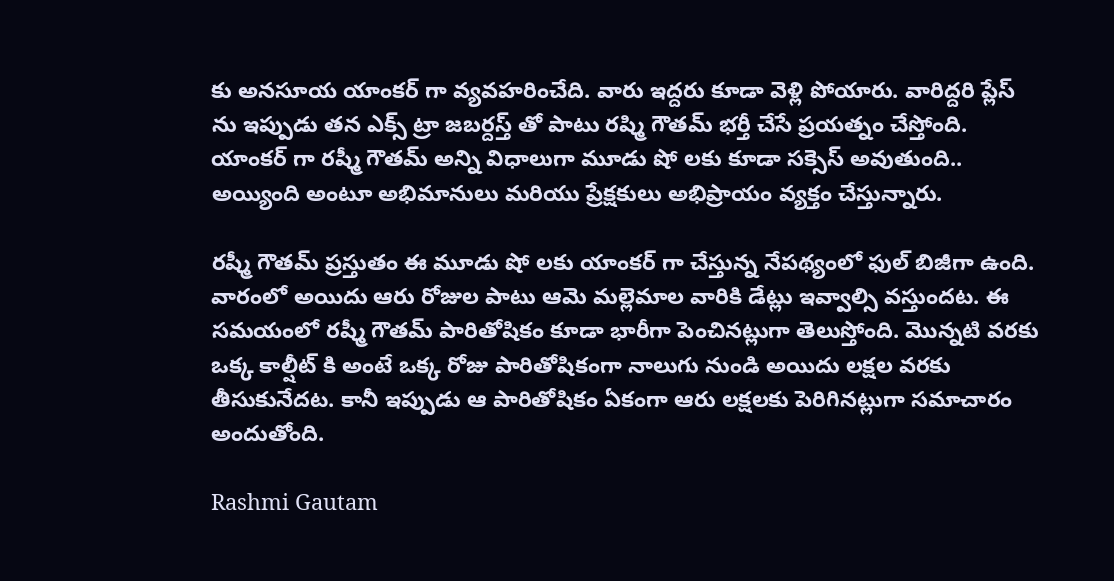కు అనసూయ యాంకర్ గా వ్యవహరించేది. వారు ఇద్దరు కూడా వెళ్లి పోయారు. వారిద్దరి ప్లేస్ ను ఇప్పుడు తన ఎక్స్ ట్రా జబర్దస్త్‌ తో పాటు రష్మి గౌతమ్‌ భర్తీ చేసే ప్రయత్నం చేస్తోంది. యాంకర్ గా రష్మీ గౌతమ్‌ అన్ని విధాలుగా మూడు షో లకు కూడా సక్సెస్ అవుతుంది.. అయ్యింది అంటూ అభిమానులు మరియు ప్రేక్షకులు అభిప్రాయం వ్యక్తం చేస్తున్నారు.

రష్మీ గౌతమ్‌ ప్రస్తుతం ఈ మూడు షో లకు యాంకర్ గా చేస్తున్న నేపథ్యంలో ఫుల్‌ బిజీగా ఉంది. వారంలో అయిదు ఆరు రోజుల పాటు ఆమె మల్లెమాల వారికి డేట్లు ఇవ్వాల్సి వస్తుందట. ఈ సమయంలో రష్మీ గౌతమ్‌ పారితోషికం కూడా భారీగా పెంచినట్లుగా తెలుస్తోంది. మొన్నటి వరకు ఒక్క కాల్షీట్ కి అంటే ఒక్క రోజు పారితోషికంగా నాలుగు నుండి అయిదు లక్షల వరకు తీసుకునేదట. కానీ ఇప్పుడు ఆ పారితోషికం ఏకంగా ఆరు లక్షలకు పెరిగినట్లుగా సమాచారం అందుతోంది.

Rashmi Gautam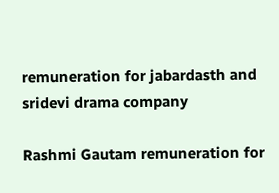remuneration for jabardasth and sridevi drama company

Rashmi Gautam remuneration for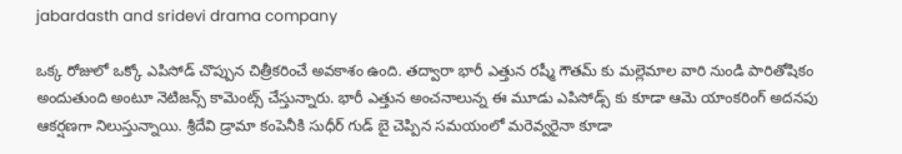jabardasth and sridevi drama company

ఒక్క రోజులో ఒక్కో ఎపిసోడ్‌ చొప్పున చిత్రీకరించే అవకాశం ఉంది. తద్వారా భారీ ఎత్తున రష్మీ గౌతమ్‌ కు మల్లెమాల వారి నుండి పారితోషికం అందుతుంది అంటూ నెటిజన్స్ కామెంట్స్ చేస్తున్నారు. భారీ ఎత్తున అంచనాలున్న ఈ మూడు ఎపిసోడ్స్ కు కూడా ఆమె యాంకరింగ్‌ అదనపు ఆకర్షణగా నిలుస్తున్నాయి. శ్రీదేవి డ్రామా కంపెనీకి సుధీర్ గుడ్‌ బై చెప్పిన సమయంలో మరెవ్వరైనా కూడా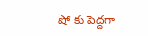షో కు పెద్దగా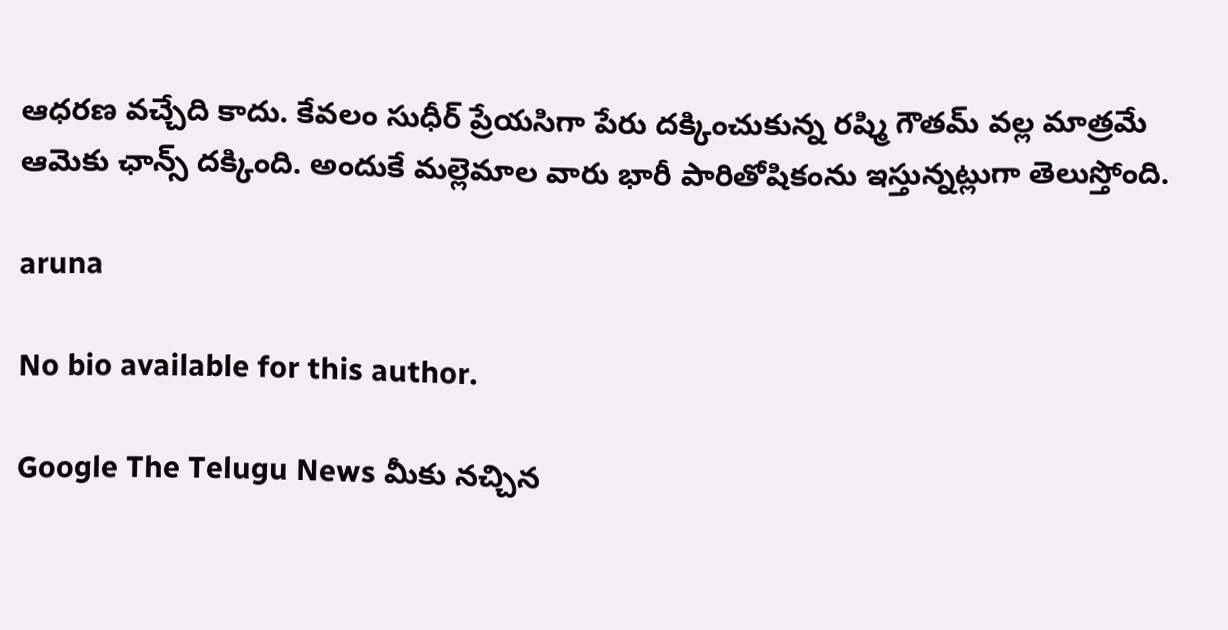ఆధరణ వచ్చేది కాదు. కేవలం సుధీర్ ప్రేయసిగా పేరు దక్కించుకున్న రష్మి గౌతమ్‌ వల్ల మాత్రమే ఆమెకు ఛాన్స్ దక్కింది. అందుకే మల్లెమాల వారు భారీ పారితోషికంను ఇస్తున్నట్లుగా తెలుస్తోంది.

aruna

No bio available for this author.

Google The Telugu News మీకు నచ్చిన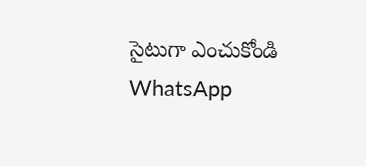సైటుగా ఎంచుకోండి
WhatsApp